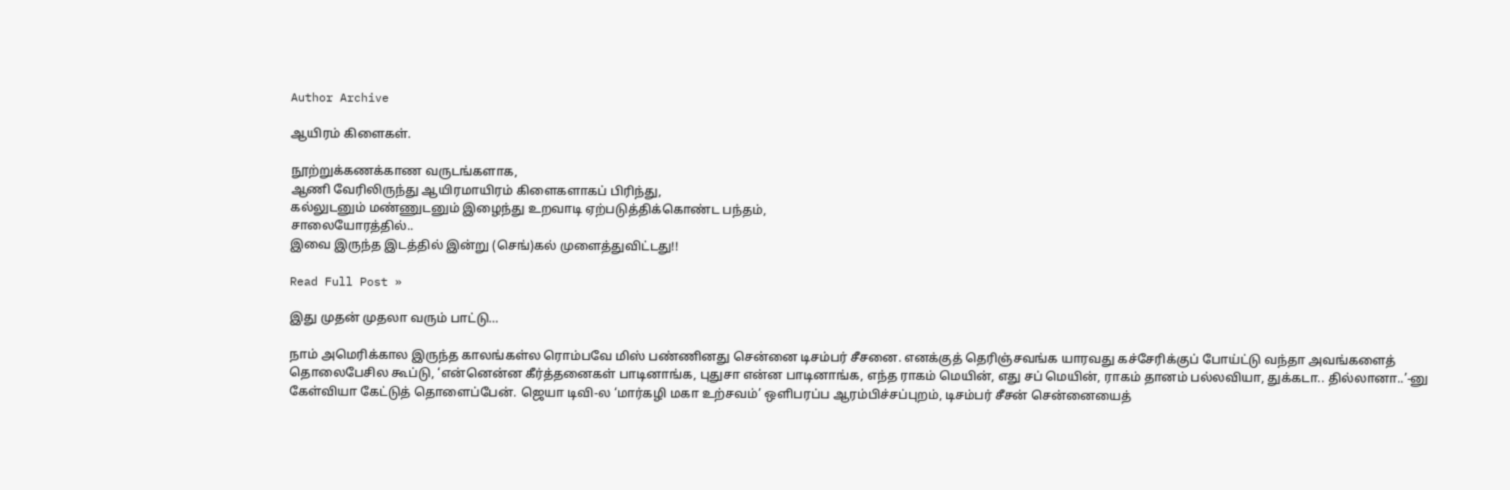Author Archive

ஆயிரம் கிளைகள்.

நூற்றுக்கணக்காண வருடங்களாக,
ஆணி வேரிலிருந்து ஆயிரமாயிரம் கிளைகளாகப் பிரிந்து,
கல்லுடனும் மண்ணுடனும் இழைந்து உறவாடி ஏற்படுத்திக்கொண்ட பந்தம்,
சாலையோரத்தில்..
இவை இருந்த இடத்தில் இன்று (செங்)கல் முளைத்துவிட்டது!!

Read Full Post »

இது முதன் முதலா வரும் பாட்டு…

நாம் அமெரிக்கால இருந்த காலங்கள்ல ரொம்பவே மிஸ் பண்ணினது சென்னை டிசம்பர் சீசனை. எனக்குத் தெரிஞ்சவங்க யாரவது கச்சேரிக்குப் போய்ட்டு வந்தா அவங்களைத் தொலைபேசில கூப்டு, ‘என்னென்ன கீர்த்தனைகள் பாடினாங்க, புதுசா என்ன பாடினாங்க, எந்த ராகம் மெயின், எது சப் மெயின், ராகம் தானம் பல்லவியா, துக்கடா.. தில்லானா..’-னு கேள்வியா கேட்டுத் தொளைப்பேன். ஜெயா டிவி-ல ‘மார்கழி மகா உற்சவம்’ ஒளிபரப்ப ஆரம்பிச்சப்புறம், டிசம்பர் சீசன் சென்னையைத்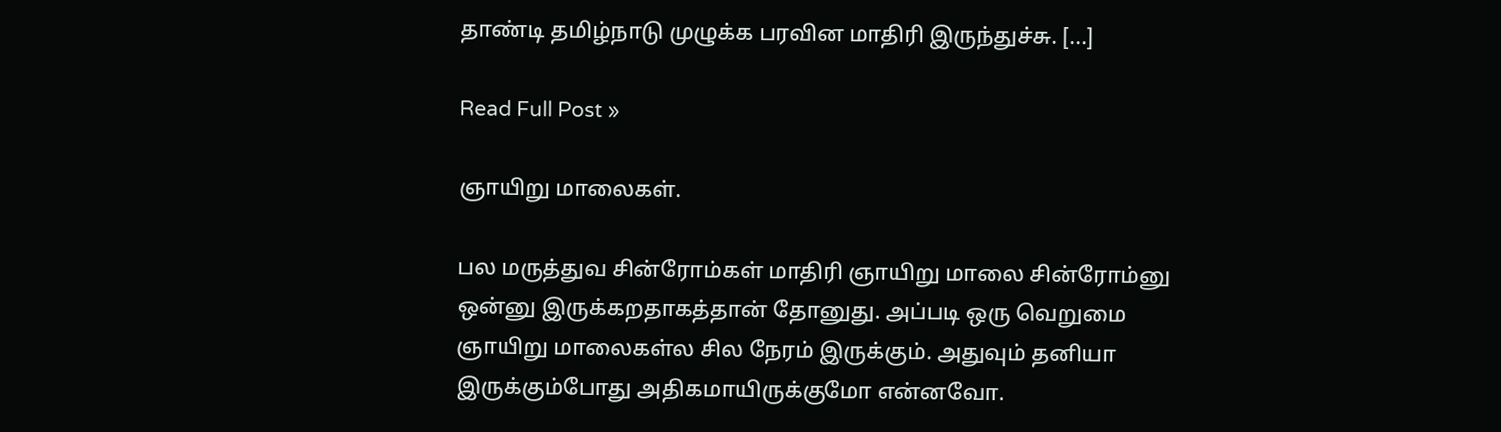தாண்டி தமிழ்நாடு முழுக்க பரவின மாதிரி இருந்துச்சு. [...]

Read Full Post »

ஞாயிறு மாலைகள்.

பல மருத்துவ சின்ரோம்கள் மாதிரி ஞாயிறு மாலை சின்ரோம்னு ஒன்னு இருக்கறதாகத்தான் தோனுது. அப்படி ஒரு வெறுமை ஞாயிறு மாலைகள்ல சில நேரம் இருக்கும். அதுவும் தனியா இருக்கும்போது அதிகமாயிருக்குமோ என்னவோ.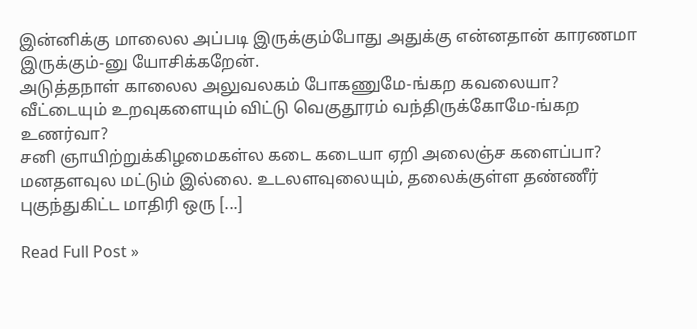இன்னிக்கு மாலைல அப்படி இருக்கும்போது அதுக்கு என்னதான் காரணமா இருக்கும்-னு யோசிக்கறேன்.
அடுத்தநாள் காலைல அலுவலகம் போகணுமே-ங்கற கவலையா?
வீட்டையும் உறவுகளையும் விட்டு வெகுதூரம் வந்திருக்கோமே-ங்கற உணர்வா?
சனி ஞாயிற்றுக்கிழமைகள்ல கடை கடையா ஏறி அலைஞ்ச களைப்பா?
மனதளவுல மட்டும் இல்லை. உடலளவுலையும், தலைக்குள்ள தண்ணீர் புகுந்துகிட்ட மாதிரி ஒரு [...]

Read Full Post »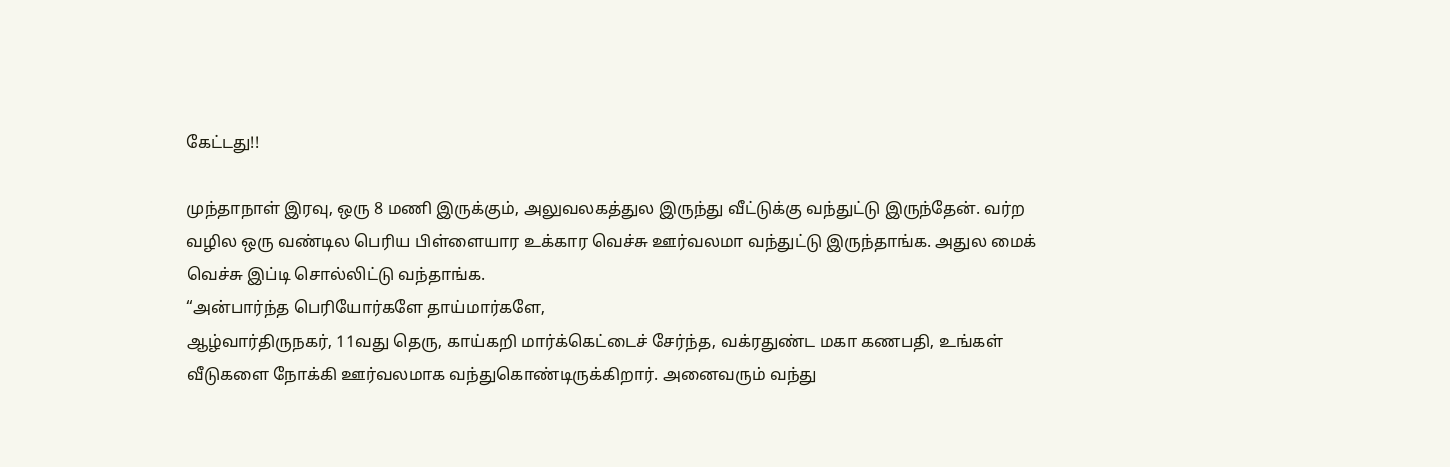கேட்டது!!

முந்தாநாள் இரவு, ஒரு 8 மணி இருக்கும், அலுவலகத்துல இருந்து வீட்டுக்கு வந்துட்டு இருந்தேன். வர்ற வழில ஒரு வண்டில பெரிய பிள்ளையார உக்கார வெச்சு ஊர்வலமா வந்துட்டு இருந்தாங்க. அதுல மைக் வெச்சு இப்டி சொல்லிட்டு வந்தாங்க.
“அன்பார்ந்த பெரியோர்களே தாய்மார்களே,
ஆழ்வார்திருநகர், 11வது தெரு, காய்கறி மார்க்கெட்டைச் சேர்ந்த, வக்ரதுண்ட மகா கணபதி, உங்கள் வீடுகளை நோக்கி ஊர்வலமாக வந்துகொண்டிருக்கிறார். அனைவரும் வந்து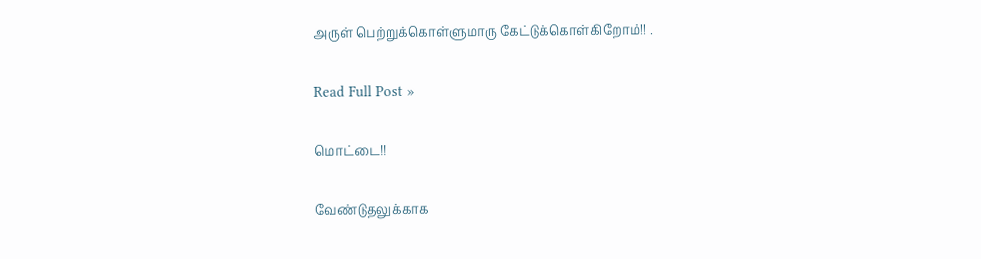அருள் பெற்றுக்கொள்ளுமாரு கேட்டுக்கொள்கிறோம்!! .

Read Full Post »

மொட்டை!!

வேண்டுதலுக்காக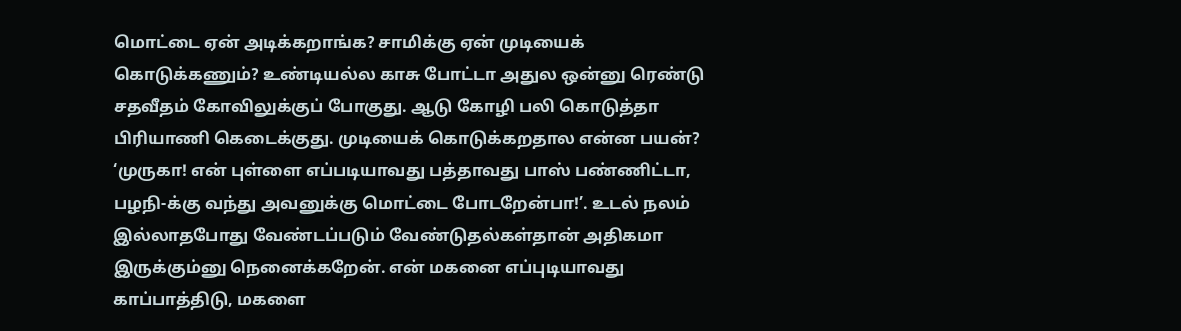மொட்டை ஏன் அடிக்கறாங்க? சாமிக்கு ஏன் முடியைக் கொடுக்கணும்? உண்டியல்ல காசு போட்டா அதுல ஒன்னு ரெண்டு சதவீதம் கோவிலுக்குப் போகுது. ஆடு கோழி பலி கொடுத்தா பிரியாணி கெடைக்குது. முடியைக் கொடுக்கறதால என்ன பயன்?
‘முருகா! என் புள்ளை எப்படியாவது பத்தாவது பாஸ் பண்ணிட்டா, பழநி-க்கு வந்து அவனுக்கு மொட்டை போடறேன்பா!’. உடல் நலம் இல்லாதபோது வேண்டப்படும் வேண்டுதல்கள்தான் அதிகமா இருக்கும்னு நெனைக்கறேன். என் மகனை எப்புடியாவது காப்பாத்திடு, மகளை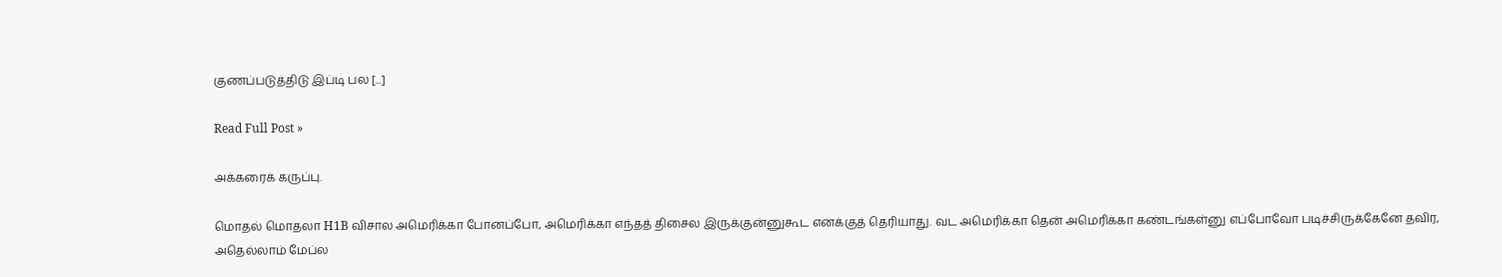குணப்படுத்திடு இப்டி பல [...]

Read Full Post »

அக்கரைக் கருப்பு.

மொதல் மொதலா H1B விசால அமெரிக்கா போனப்போ, அமெரிக்கா எந்தத் திசைல இருக்குன்னுகூட எனக்குத் தெரியாது. வட அமெரிக்கா தென் அமெரிக்கா கண்டங்கள்னு எப்போவோ படிச்சிருக்கேனே தவிர, அதெல்லாம் மேப்ல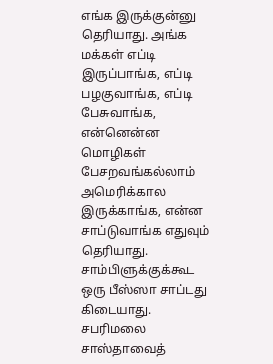எங்க இருக்குன்னு தெரியாது. அங்க மக்கள் எப்டி இருப்பாங்க, எப்டி பழகுவாங்க, எப்டி பேசுவாங்க, என்னென்ன மொழிகள் பேசறவங்கல்லாம் அமெரிக்கால இருக்காங்க, என்ன சாப்டுவாங்க எதுவும் தெரியாது. சாம்பிளுக்குக்கூட ஒரு பீஸ்ஸா சாப்டது கிடையாது. சபரிமலை சாஸ்தாவைத்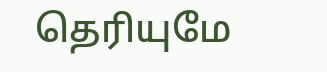தெரியுமே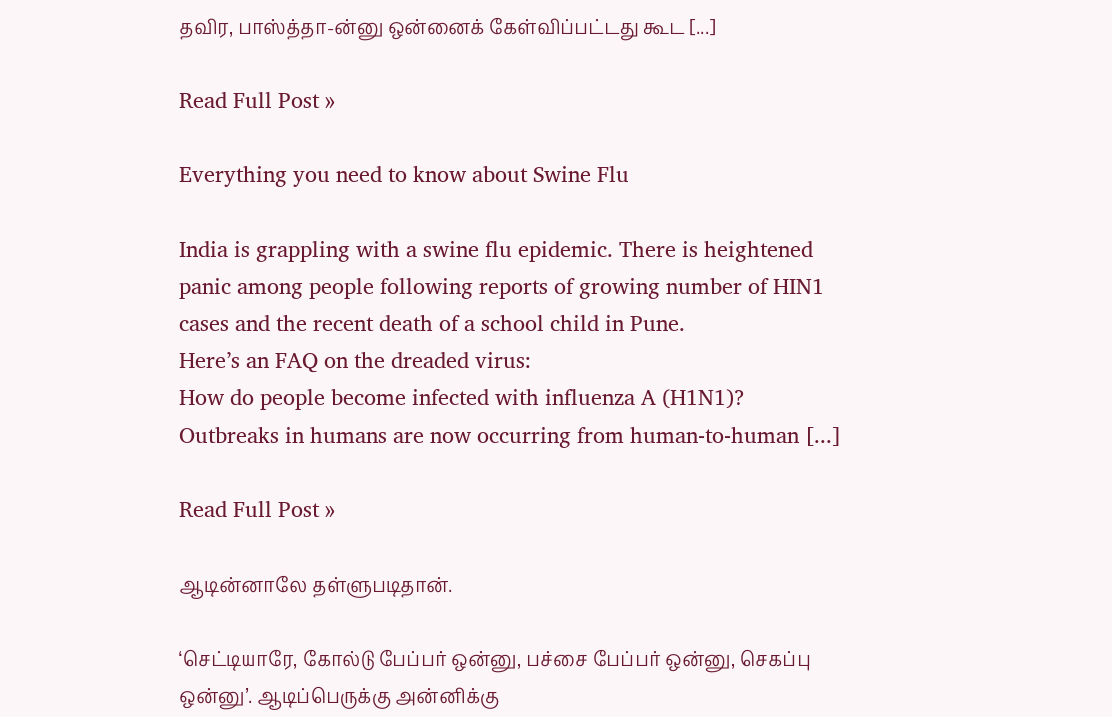தவிர, பாஸ்த்தா-ன்னு ஒன்னைக் கேள்விப்பட்டது கூட [...]

Read Full Post »

Everything you need to know about Swine Flu

India is grappling with a swine flu epidemic. There is heightened panic among people following reports of growing number of HIN1 cases and the recent death of a school child in Pune.
Here’s an FAQ on the dreaded virus:
How do people become infected with influenza A (H1N1)?
Outbreaks in humans are now occurring from human-to-human [...]

Read Full Post »

ஆடின்னாலே தள்ளுபடிதான்.

‘செட்டியாரே, கோல்டு பேப்பர் ஒன்னு, பச்சை பேப்பர் ஒன்னு, செகப்பு ஒன்னு’. ஆடிப்பெருக்கு அன்னிக்கு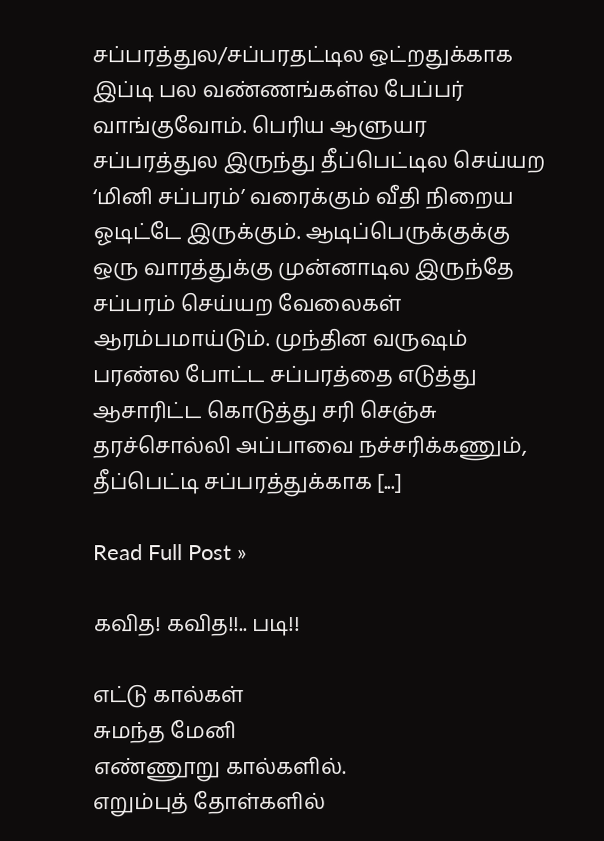சப்பரத்துல/சப்பரதட்டில ஒட்றதுக்காக இப்டி பல வண்ணங்கள்ல பேப்பர் வாங்குவோம். பெரிய ஆளுயர சப்பரத்துல இருந்து தீப்பெட்டில செய்யற ‘மினி சப்பரம்’ வரைக்கும் வீதி நிறைய ஓடிட்டே இருக்கும். ஆடிப்பெருக்குக்கு ஒரு வாரத்துக்கு முன்னாடில இருந்தே சப்பரம் செய்யற வேலைகள் ஆரம்பமாய்டும். முந்தின வருஷம் பரண்ல போட்ட சப்பரத்தை எடுத்து ஆசாரிட்ட கொடுத்து சரி செஞ்சு தரச்சொல்லி அப்பாவை நச்சரிக்கணும், தீப்பெட்டி சப்பரத்துக்காக [...]

Read Full Post »

கவித! கவித!!.. படி!!

எட்டு கால்கள்
சுமந்த மேனி
எண்ணூறு கால்களில்.
எறும்புத் தோள்களில்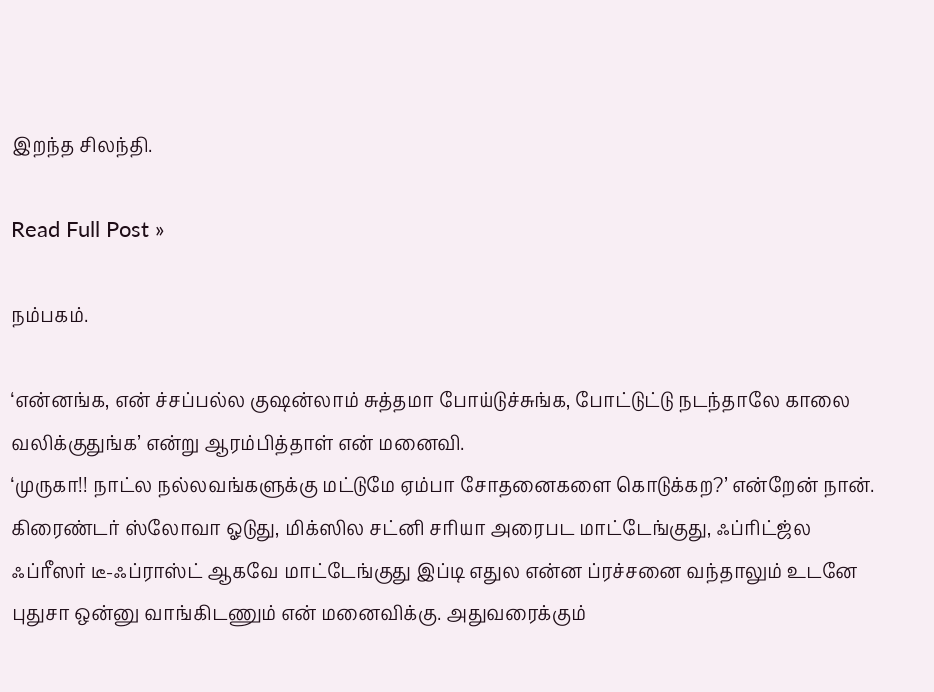இறந்த சிலந்தி.

Read Full Post »

நம்பகம்.

‘என்னங்க, என் ச்சப்பல்ல குஷன்லாம் சுத்தமா போய்டுச்சுங்க, போட்டுட்டு நடந்தாலே காலை வலிக்குதுங்க’ என்று ஆரம்பித்தாள் என் மனைவி.
‘முருகா!! நாட்ல நல்லவங்களுக்கு மட்டுமே ஏம்பா சோதனைகளை கொடுக்கற?’ என்றேன் நான்.
கிரைண்டர் ஸ்லோவா ஓடுது, மிக்ஸில சட்னி சரியா அரைபட மாட்டேங்குது, ஃப்ரிட்ஜ்ல ஃப்ரீஸர் டீ-ஃப்ராஸ்ட் ஆகவே மாட்டேங்குது இப்டி எதுல என்ன ப்ரச்சனை வந்தாலும் உடனே புதுசா ஒன்னு வாங்கிடணும் என் மனைவிக்கு. அதுவரைக்கும்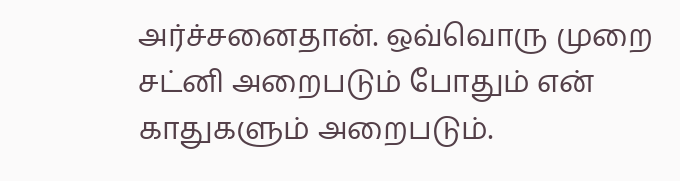அர்ச்சனைதான். ஒவ்வொரு முறை சட்னி அறைபடும் போதும் என் காதுகளும் அறைபடும்.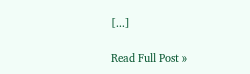[...]

Read Full Post »